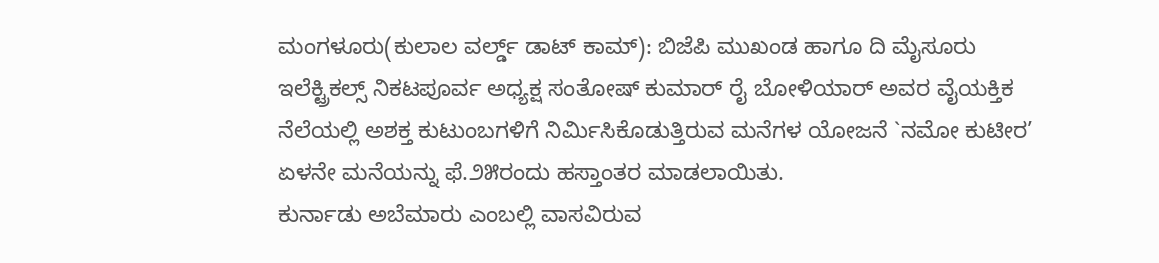ಮಂಗಳೂರು(ಕುಲಾಲ ವರ್ಲ್ಡ್ ಡಾಟ್ ಕಾಮ್): ಬಿಜೆಪಿ ಮುಖಂಡ ಹಾಗೂ ದಿ ಮೈಸೂರು ಇಲೆಕ್ಟ್ರಿಕಲ್ಸ್ ನಿಕಟಪೂರ್ವ ಅಧ್ಯಕ್ಷ ಸಂತೋಷ್ ಕುಮಾರ್ ರೈ ಬೋಳಿಯಾರ್ ಅವರ ವೈಯಕ್ತಿಕ ನೆಲೆಯಲ್ಲಿ ಅಶಕ್ತ ಕುಟುಂಬಗಳಿಗೆ ನಿರ್ಮಿಸಿಕೊಡುತ್ತಿರುವ ಮನೆಗಳ ಯೋಜನೆ `ನಮೋ ಕುಟೀರ’ ಏಳನೇ ಮನೆಯನ್ನು ಫೆ.೨೫ರಂದು ಹಸ್ತಾಂತರ ಮಾಡಲಾಯಿತು.
ಕುರ್ನಾಡು ಅಬೆಮಾರು ಎಂಬಲ್ಲಿ ವಾಸವಿರುವ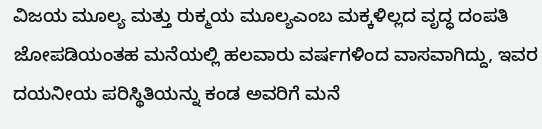ವಿಜಯ ಮೂಲ್ಯ ಮತ್ತು ರುಕ್ಮಯ ಮೂಲ್ಯಎಂಬ ಮಕ್ಕಳಿಲ್ಲದ ವೃದ್ಧ ದಂಪತಿ ಜೋಪಡಿಯಂತಹ ಮನೆಯಲ್ಲಿ ಹಲವಾರು ವರ್ಷಗಳಿಂದ ವಾಸವಾಗಿದ್ದು, ಇವರ ದಯನೀಯ ಪರಿಸ್ಥಿತಿಯನ್ನು ಕಂಡ ಅವರಿಗೆ ಮನೆ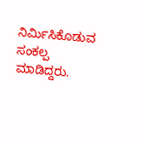ನಿರ್ಮಿಸಿಕೊಡುವ ಸಂಕಲ್ಪ ಮಾಡಿದ್ದರು.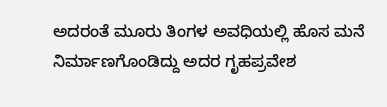ಅದರಂತೆ ಮೂರು ತಿಂಗಳ ಅವಧಿಯಲ್ಲಿ ಹೊಸ ಮನೆ ನಿರ್ಮಾಣಗೊಂಡಿದ್ದು ಅದರ ಗೃಹಪ್ರವೇಶ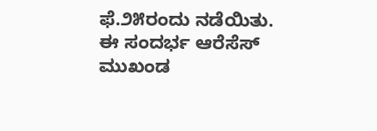ಫೆ.೨೫ರಂದು ನಡೆಯಿತು. ಈ ಸಂದರ್ಭ ಆರೆಸೆಸ್ ಮುಖಂಡ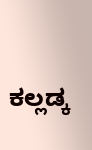ಕಲ್ಲಡ್ಕ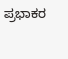ಪ್ರಭಾಕರ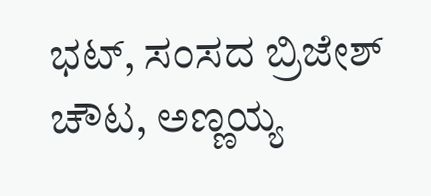ಭಟ್, ಸಂಸದ ಬ್ರಿಜೇಶ್ ಚೌಟ, ಅಣ್ಣಯ್ಯ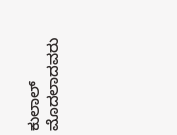ಕುಲಾಲ್ ಮೊದಲಾದವರು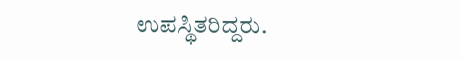ಉಪಸ್ಥಿತರಿದ್ದರು.